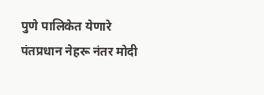पुणे पालिकेत येणारे पंतप्रधान नेहरू नंतर मोदी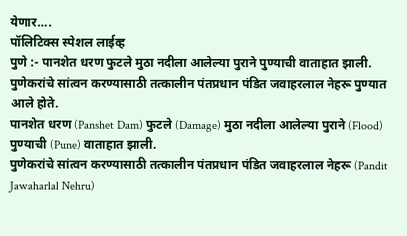येणार….
पॉलिटिक्स स्पेशल लाईव्ह
पुणे :- पानशेत धरण फुटले मुठा नदीला आलेल्या पुराने पुण्याची वाताहात झाली. पुणेकरांचे सांत्वन करण्यासाठी तत्कालीन पंतप्रधान पंडित जवाहरलाल नेहरू पुण्यात आले होते.
पानशेत धरण (Panshet Dam) फुटले (Damage) मुठा नदीला आलेल्या पुराने (Flood) पुण्याची (Pune) वाताहात झाली.
पुणेकरांचे सांत्वन करण्यासाठी तत्कालीन पंतप्रधान पंडित जवाहरलाल नेहरू (Pandit Jawaharlal Nehru)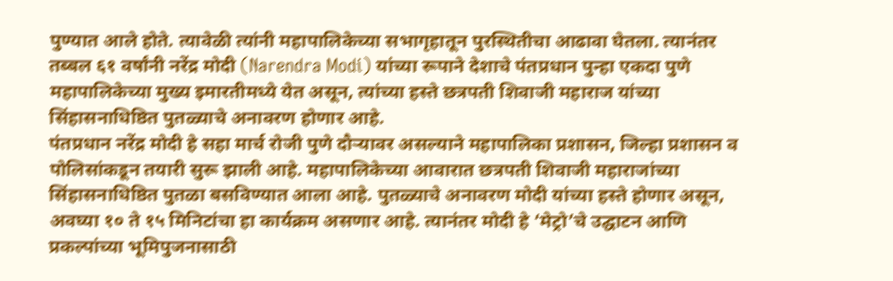पुण्यात आले होते. त्यावेळी त्यांनी महापालिकेच्या सभागृहातून पुरस्थितीचा आढावा घेतला. त्यानंतर तब्बल ६१ वर्षांनी नरेंद्र मोदी (Narendra Modi) यांच्या रूपाने देशाचे पंतप्रधान पुन्हा एकदा पुणे महापालिकेच्या मुख्य इमारतीमध्ये येत असून, त्यांच्या हस्ते छत्रपती शिवाजी महाराज यांच्या सिंहासनाधिष्ठित पुतळ्याचे अनावरण होणार आहे.
पंतप्रधान नरेंद्र मोदी हे सहा मार्च रोजी पुणे दौऱ्यावर असल्याने महापालिका प्रशासन, जिल्हा प्रशासन व पोलिसांकडून तयारी सुरू झाली आहे. महापालिकेच्या आवारात छत्रपती शिवाजी महाराजांच्या सिंहासनाधिष्ठित पुतळा बसविण्यात आला आहे. पुतळ्याचे अनावरण मोदी यांच्या हस्ते होणार असून, अवघ्या १० ते १५ मिनिटांचा हा कार्यक्रम असणार आहे. त्यानंतर मोदी हे ‘मेट्रो’चे उद्घाटन आणि प्रकल्पांच्या भूमिपुजनासाठी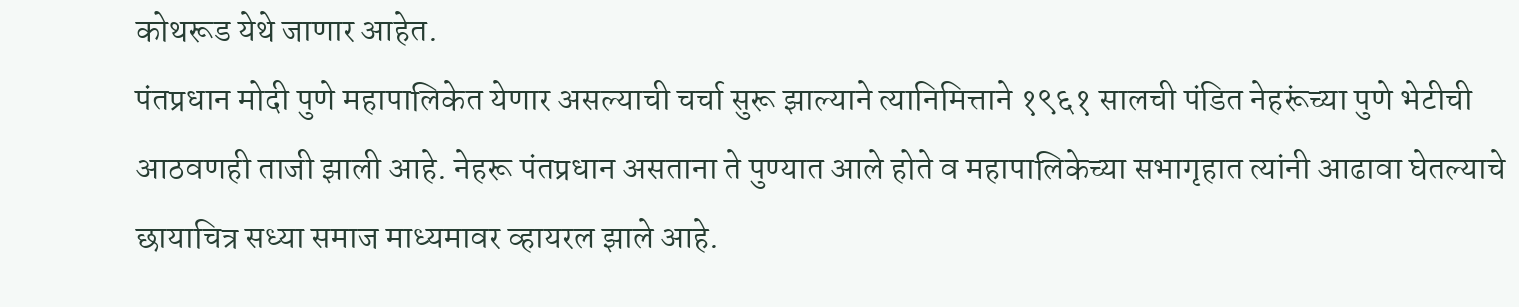कोथरूड येथे जाणार आहेत.
पंतप्रधान मोदी पुणे महापालिकेत येणार असल्याची चर्चा सुरू झाल्याने त्यानिमित्ताने १९६१ सालची पंडित नेहरूंच्या पुणे भेटीची आठवणही ताजी झाली आहे. नेहरू पंतप्रधान असताना ते पुण्यात आले होते व महापालिकेच्या सभागृहात त्यांनी आढावा घेतल्याचे छायाचित्र सध्या समाज माध्यमावर व्हायरल झाले आहे.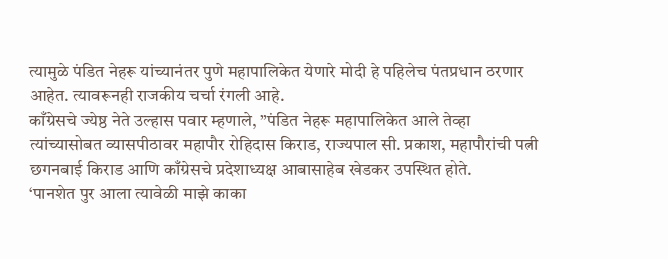त्यामुळे पंडित नेहरू यांच्यानंतर पुणे महापालिकेत येणारे मोदी हे पहिलेच पंतप्रधान ठरणार आहेत. त्यावरूनही राजकीय चर्चा रंगली आहे.
काँग्रेसचे ज्येष्ठ नेते उल्हास पवार म्हणाले, ”पंडित नेहरू महापालिकेत आले तेव्हा त्यांच्यासोबत व्यासपीठावर महापौर रोहिदास किराड, राज्यपाल सी. प्रकाश, महापौरांची पत्नी छगनबाई किराड आणि काँग्रेसचे प्रदेशाध्यक्ष आबासाहेब खेडकर उपस्थित होते.
‘पानशेत पुर आला त्यावेळी माझे काका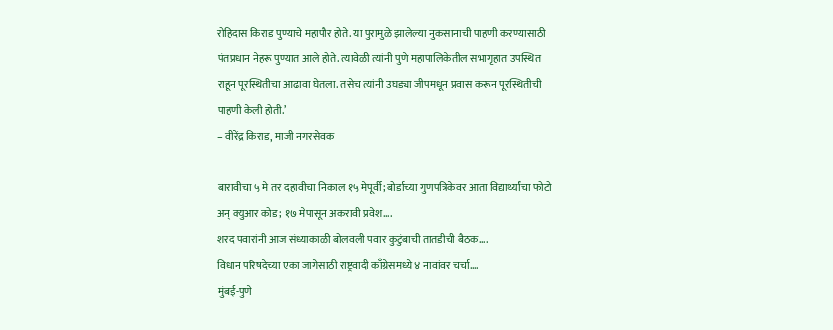रोहिदास किराड पुण्याचे महापौर होते. या पुरामुळे झालेल्या नुकसानाची पाहणी करण्यासाठी पंतप्रधान नेहरू पुण्यात आले होते. त्यावेळी त्यांनी पुणे महापालिकेतील सभागृहात उपस्थित राहून पूरस्थितीचा आढावा घेतला. तसेच त्यांनी उघड्या जीपमधून प्रवास करून पूरस्थितीची पाहणी केली होती.’
– वीरेंद्र किराड, माजी नगरसेवक

बारावीचा ५ मे तर दहावीचा निकाल १५ मेपूर्वी; बोर्डाच्या गुणपत्रिकेवर आता विद्यार्थ्यांचा फोटो अन् क्युआर कोड; १७ मेपासून अकरावी प्रवेश….
शरद पवारांनी आज संध्याकाळी बोलवली पवार कुटुंबाची तातडीची बैठक….
विधान परिषदेच्या एका जागेसाठी राष्ट्रवादी काँग्रेसमध्ये ४ नावांवर चर्चा….
मुंबई-पुणे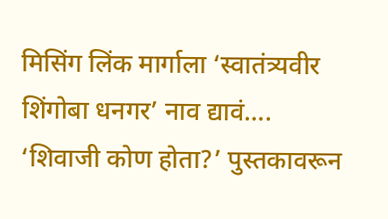मिसिंग लिंक मार्गाला ‘स्वातंत्र्यवीर शिंगोबा धनगर’ नाव द्यावं….
‘शिवाजी कोण होता?’ पुस्तकावरून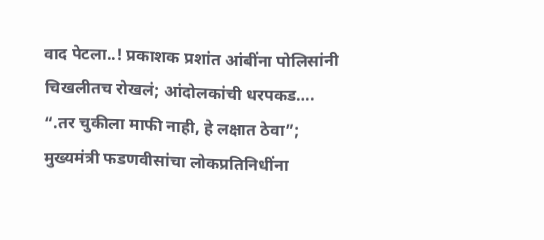वाद पेटला..! प्रकाशक प्रशांत आंबींना पोलिसांनी चिखलीतच रोखलं; आंदोलकांची धरपकड….
“.तर चुकीला माफी नाही, हे लक्षात ठेवा”; मुख्यमंत्री फडणवीसांचा लोकप्रतिनिधींना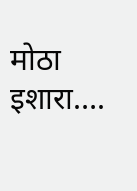मोठा इशारा….